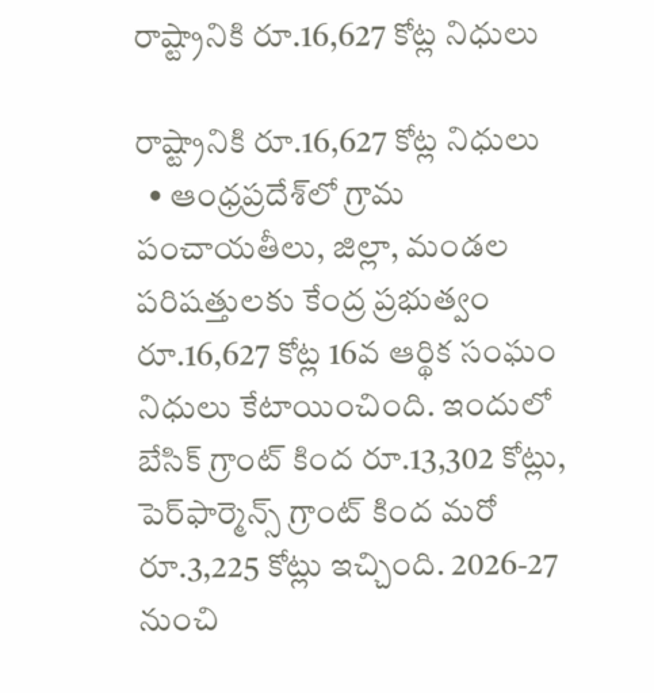రాష్ట్రానికి రూ.16,627 కోట్ల నిధులు

రాష్ట్రానికి రూ.16,627 కోట్ల నిధులు
  • ఆంధ్రప్రదేశ్‌లో గ్రామ పంచాయతీలు, జిల్లా, మండల పరిషత్తులకు కేంద్ర ప్రభుత్వం రూ.16,627 కోట్ల 16వ ఆర్థిక సంఘం నిధులు కేటాయించింది. ఇందులో బేసిక్‌ గ్రాంట్‌ కింద రూ.13,302 కోట్లు, పెర్‌ఫార్మెన్స్‌ గ్రాంట్‌ కింద మరో రూ.3,225 కోట్లు ఇచ్చింది. 2026-27 నుంచి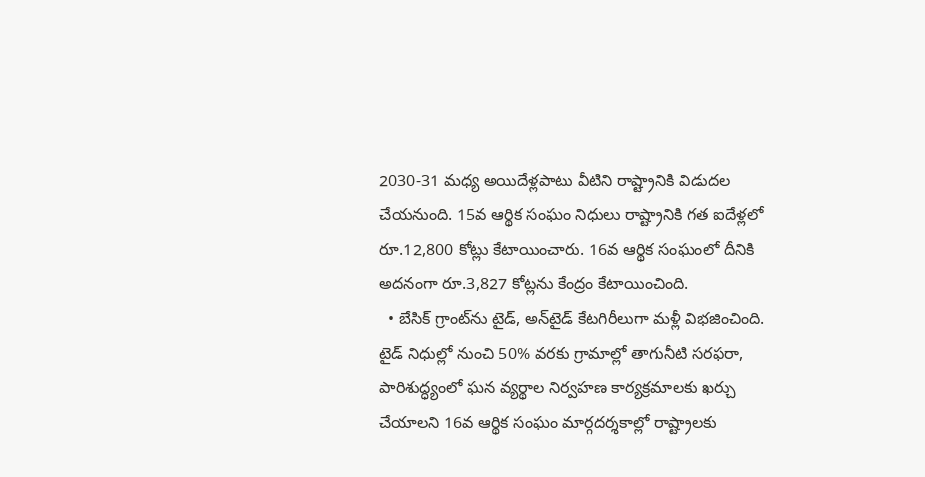2030-31 మధ్య అయిదేళ్లపాటు వీటిని రాష్ట్రానికి విడుదల చేయనుంది. 15వ ఆర్థిక సంఘం నిధులు రాష్ట్రానికి గత ఐదేళ్లలో రూ.12,800 కోట్లు కేటాయించారు. 16వ ఆర్థిక సంఘంలో దీనికి అదనంగా రూ.3,827 కోట్లను కేంద్రం కేటాయించింది.
  • బేసిక్‌ గ్రాంట్‌ను టైడ్, అన్‌టైడ్‌ కేటగిరీలుగా మళ్లీ విభజించింది. టైడ్‌ నిధుల్లో నుంచి 50% వరకు గ్రామాల్లో తాగునీటి సరఫరా, పారిశుద్ధ్యంలో ఘన వ్యర్థాల నిర్వహణ కార్యక్రమాలకు ఖర్చు చేయాలని 16వ ఆర్థిక సంఘం మార్గదర్శకాల్లో రాష్ట్రాలకు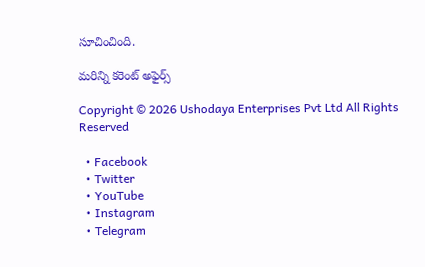సూచించింది.

మరిన్ని కరెంట్ అఫైర్స్

Copyright © 2026 Ushodaya Enterprises Pvt Ltd All Rights Reserved

  • Facebook
  • Twitter
  • YouTube
  • Instagram
  • Telegram